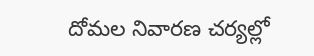దోమల నివారణ చర్యల్లో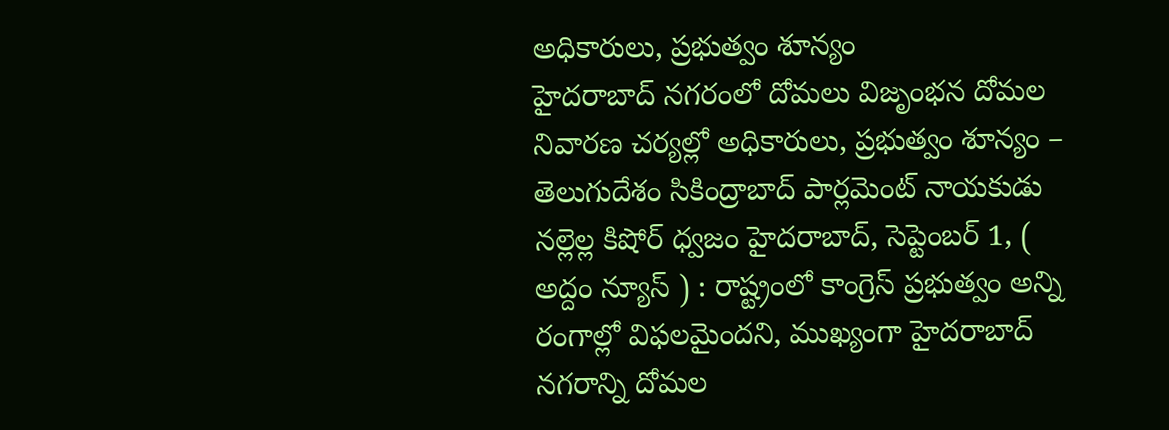అధికారులు, ప్రభుత్వం శూన్యం
హైదరాబాద్ నగరంలో దోమలు విజృంభన దోమల నివారణ చర్యల్లో అధికారులు, ప్రభుత్వం శూన్యం – తెలుగుదేశం సికింద్రాబాద్ పార్లమెంట్ నాయకుడు నల్లెల్ల కిషోర్ ధ్వజం హైదరాబాద్, సెప్టెంబర్ 1, ( అద్దం న్యూస్ ) : రాష్ట్రంలో కాంగ్రెస్ ప్రభుత్వం అన్ని రంగాల్లో విఫలమైందని, ముఖ్యంగా హైదరాబాద్ నగరాన్ని దోమల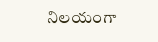నిలయంగా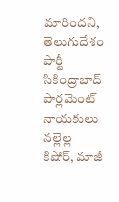మారిందని, తెలుగుదేశం పార్టీ సికింద్రాబాద్ పార్లమెంట్ నాయకులు నల్లెల్ల కిషోర్, మాజీ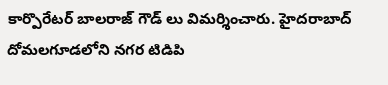కార్పొరేటర్ బాలరాజ్ గౌడ్ లు విమర్శించారు. హైదరాబాద్ దోమలగూడలోని నగర టిడిపి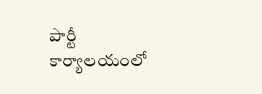పార్టీ కార్యాలయంలో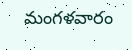మంగళవారం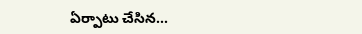ఏర్పాటు చేసిన...